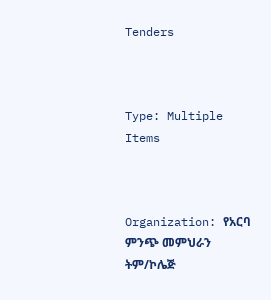Tenders



Type: Multiple Items



Organization: የአርባ ምንጭ መምህራን ትም/ኮሌጅ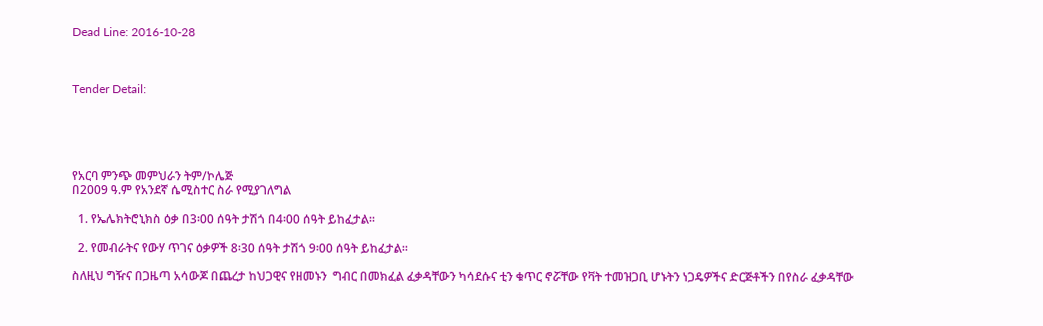Dead Line: 2016-10-28



Tender Detail:





የአርባ ምንጭ መምህራን ትም/ኮሌጅ
በ2009 ዓ.ም የአንደኛ ሴሚስተር ስራ የሚያገለግል

  1. የኤሌክትሮኒክስ ዕቃ በ3፡00 ሰዓት ታሽጎ በ4፡00 ሰዓት ይከፈታል፡፡

  2. የመብራትና የውሃ ጥገና ዕቃዎች 8፡30 ሰዓት ታሽጎ 9፡00 ሰዓት ይከፈታል፡፡

ስለዚህ ግዥና በጋዜጣ አሳውጆ በጨረታ ከህጋዊና የዘመኑን  ግብር በመክፈል ፈቃዳቸውን ካሳደሱና ቲን ቁጥር ኖሯቸው የቫት ተመዝጋቢ ሆኑትን ነጋዴዎችና ድርጅቶችን በየስራ ፈቃዳቸው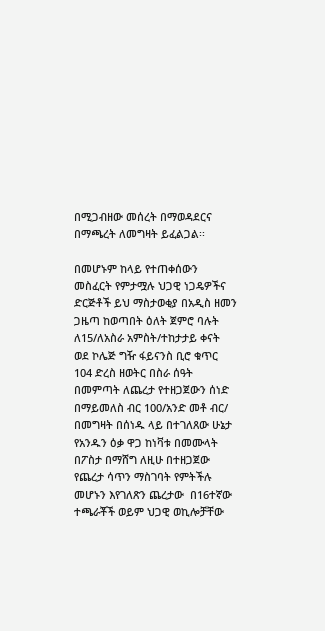በሚጋብዘው መሰረት በማወዳደርና በማጫረት ለመግዛት ይፈልጋል፡፡

በመሆኑም ከላይ የተጠቀሰውን መስፈርት የምታሟሉ ህጋዊ ነጋዴዎችና ድርጅቶች ይህ ማስታወቂያ በአዲስ ዘመን ጋዜጣ ከወጣበት ዕለት ጀምሮ ባሉት ለ15/ለአስራ አምስት/ተከታታይ ቀናት ወደ ኮሌጅ ግዥ ፋይናንስ ቢሮ ቁጥር 104 ድረስ ዘወትር በስራ ሰዓት በመምጣት ለጨረታ የተዘጋጀውን ሰነድ በማይመለስ ብር 100/አንድ መቶ ብር/ በመግዛት በሰነዱ ላይ በተገለጸው ሁኔታ የአንዱን ዕቃ ዋጋ ከነቫቱ በመሙላት በፖስታ በማሸግ ለዚሁ በተዘጋጀው የጨረታ ሳጥን ማስገባት የምትችሉ መሆኑን እየገለጽን ጨረታው  በ16ተኛው ተጫራቾች ወይም ህጋዊ ወኪሎቻቸው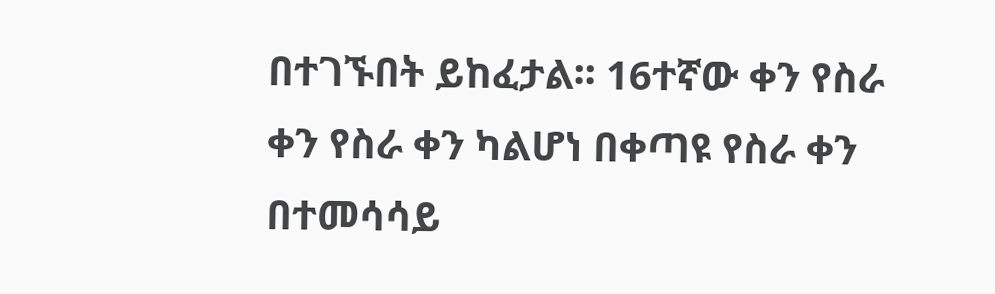በተገኙበት ይከፈታል፡፡ 16ተኛው ቀን የስራ ቀን የስራ ቀን ካልሆነ በቀጣዩ የስራ ቀን በተመሳሳይ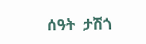ሰዓት  ታሽጎ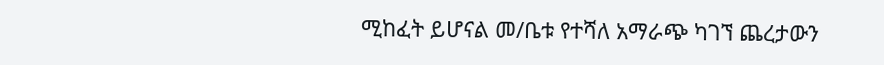ሚከፈት ይሆናል መ/ቤቱ የተሻለ አማራጭ ካገኘ ጨረታውን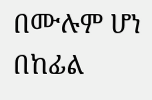በሙሉም ሆነ በከፊል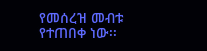የመሰረዝ መብቱ የተጠበቀ ነው፡፡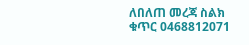ለበለጠ መረጃ ስልክ ቁጥር 0468812071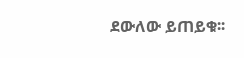ደውለው ይጠይቁ፡፡